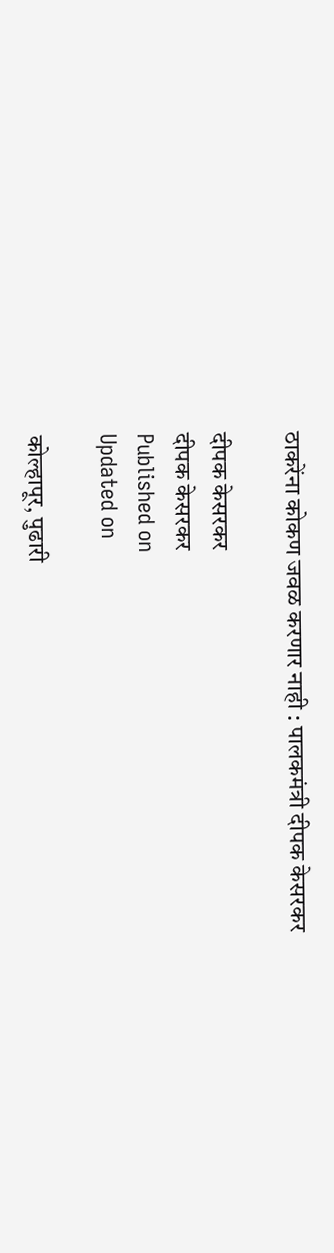ठाकरेंना कोकण जवळ करणार नाही : पालकमंत्री दीपक केसरकर

दीपक केसरकर
दीपक केसरकर
Published on
Updated on

कोल्हापूर, पुढारी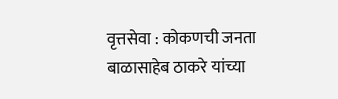वृत्तसेवा : कोकणची जनता बाळासाहेब ठाकरे यांच्या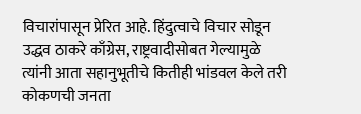विचारांपासून प्रेरित आहे. हिंदुत्वाचे विचार सोडून उद्धव ठाकरे काँग्रेस, राष्ट्रवादीसोबत गेल्यामुळे त्यांनी आता सहानुभूतीचे कितीही भांडवल केले तरी कोकणची जनता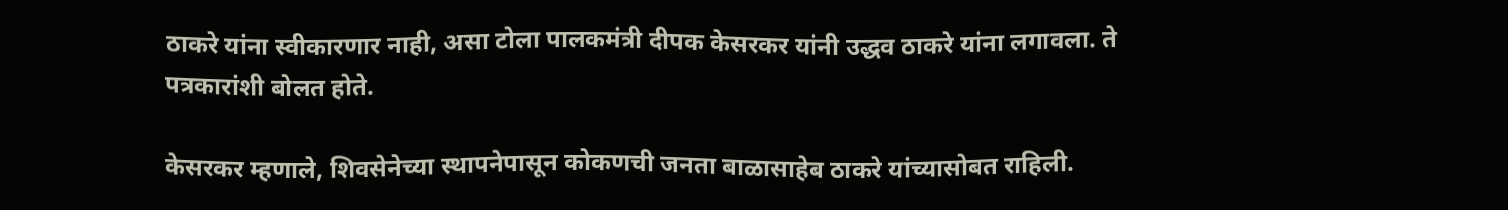ठाकरे यांना स्वीकारणार नाही, असा टोला पालकमंत्री दीपक केसरकर यांनी उद्धव ठाकरे यांना लगावला. ते पत्रकारांशी बोलत होते.

केसरकर म्हणाले, शिवसेनेच्या स्थापनेपासून कोकणची जनता बाळासाहेब ठाकरे यांच्यासोबत राहिली.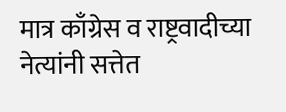मात्र काँग्रेस व राष्ट्रवादीच्या नेत्यांनी सत्तेत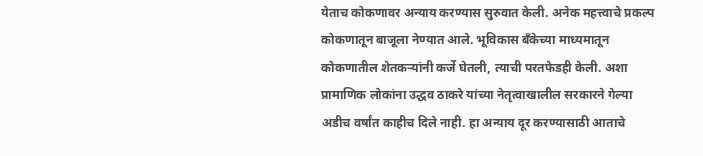येताच कोकणावर अन्याय करण्यास सुरुवात केली. अनेक महत्त्वाचे प्रकल्प कोकणातून बाजूला नेण्यात आले. भूविकास बँकेच्या माध्यमातून कोकणातील शेतकर्‍यांनी कर्जे घेतली, त्याची परतफेडही केली. अशा प्रामाणिक लोकांना उद्धव ठाकरे यांच्या नेतृत्वाखालील सरकारने गेल्या अडीच वर्षांत काहीच दिले नाही. हा अन्याय दूर करण्यासाठी आताचे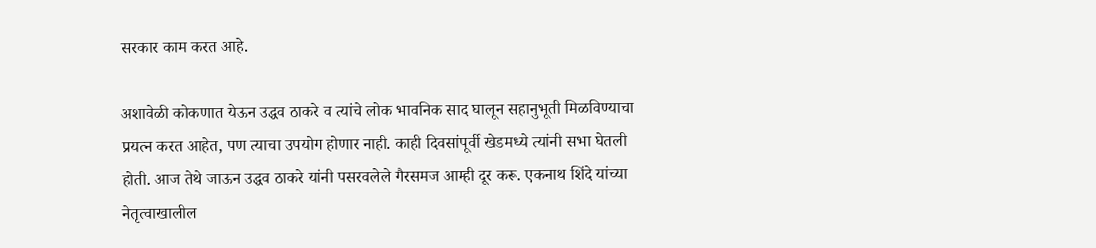सरकार काम करत आहे.

अशावेळी कोकणात येऊन उद्धव ठाकरे व त्यांचे लोक भावनिक साद घालून सहानुभूती मिळविण्याचा प्रयत्न करत आहेत, पण त्याचा उपयोग होणार नाही. काही दिवसांपूर्वी खेडमध्ये त्यांनी सभा घेतली होती. आज तेथे जाऊन उद्धव ठाकरे यांनी पसरवलेले गैरसमज आम्ही दूर करू. एकनाथ शिंदे यांच्या नेतृत्वाखालील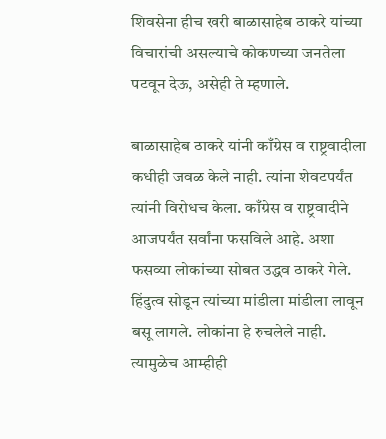शिवसेना हीच खरी बाळासाहेब ठाकरे यांच्या विचारांची असल्याचे कोकणच्या जनतेला पटवून देऊ, असेही ते म्हणाले.

बाळासाहेब ठाकरे यांनी काँग्रेस व राष्ट्रवादीला कधीही जवळ केले नाही. त्यांना शेवटपर्यंत त्यांनी विरोधच केला. काँग्रेस व राष्ट्रवादीने आजपर्यंत सर्वांना फसविले आहे. अशा फसव्या लोकांच्या सोबत उद्धव ठाकरे गेले. हिंदुत्व सोडून त्यांच्या मांडीला मांडीला लावून बसू लागले. लोकांना हे रुचलेले नाही. त्यामुळेच आम्हीही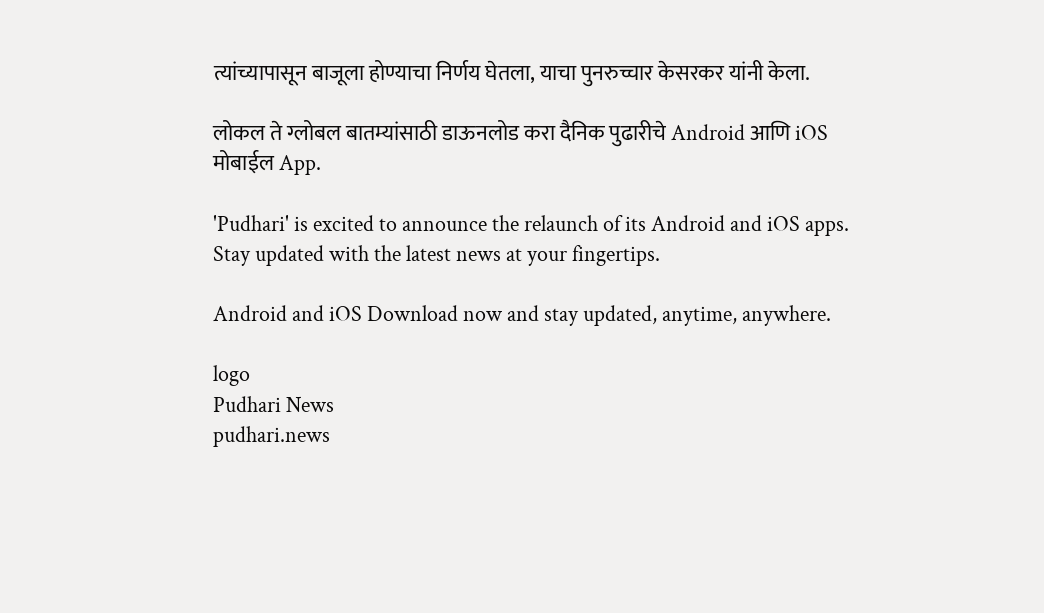त्यांच्यापासून बाजूला होण्याचा निर्णय घेतला, याचा पुनरुच्चार केसरकर यांनी केला.

लोकल ते ग्लोबल बातम्यांसाठी डाऊनलोड करा दैनिक पुढारीचे Android आणि iOS मोबाईल App.

'Pudhari' is excited to announce the relaunch of its Android and iOS apps. Stay updated with the latest news at your fingertips.

Android and iOS Download now and stay updated, anytime, anywhere.

logo
Pudhari News
pudhari.news